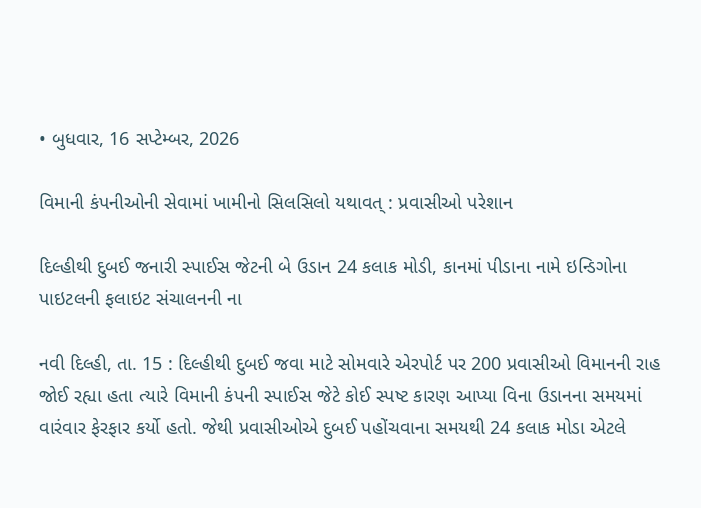• બુધવાર, 16 સપ્ટેમ્બર, 2026

વિમાની કંપનીઓની સેવામાં ખામીનો સિલસિલો યથાવત્ : પ્રવાસીઓ પરેશાન

દિલ્હીથી દુબઈ જનારી સ્પાઈસ જેટની બે ઉડાન 24 કલાક મોડી, કાનમાં પીડાના નામે ઇન્ડિગોના પાઇટલની ફલાઇટ સંચાલનની ના

નવી દિલ્હી, તા. 15 : દિલ્હીથી દુબઈ જવા માટે સોમવારે એરપોર્ટ પર 200 પ્રવાસીઓ વિમાનની રાહ જોઈ રહ્યા હતા ત્યારે વિમાની કંપની સ્પાઈસ જેટે કોઈ સ્પષ્ટ કારણ આપ્યા વિના ઉડાનના સમયમાં વારંવાર ફેરફાર કર્યો હતો. જેથી પ્રવાસીઓએ દુબઈ પહોંચવાના સમયથી 24 કલાક મોડા એટલે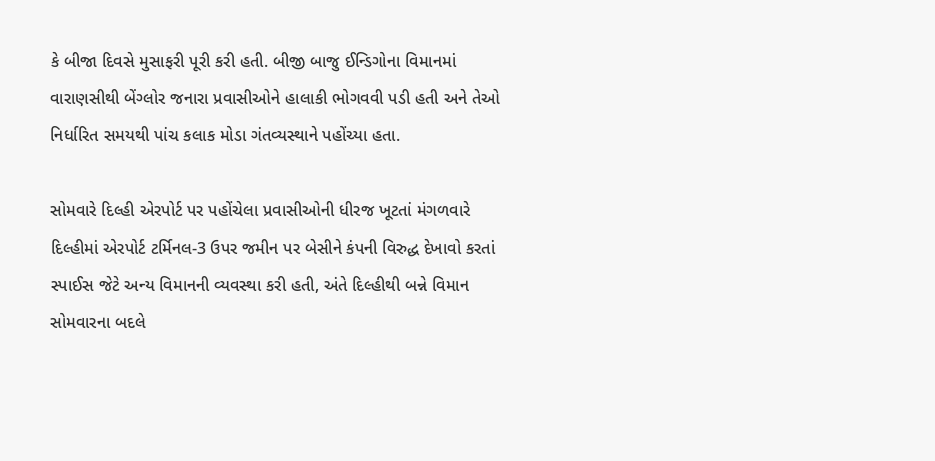કે બીજા દિવસે મુસાફરી પૂરી કરી હતી. બીજી બાજુ ઈન્ડિગોના વિમાનમાં વારાણસીથી બેંગ્લોર જનારા પ્રવાસીઓને હાલાકી ભોગવવી પડી હતી અને તેઓ નિર્ધારિત સમયથી પાંચ કલાક મોડા ગંતવ્યસ્થાને પહોંચ્યા હતા.

સોમવારે દિલ્હી એરપોર્ટ પર પહોંચેલા પ્રવાસીઓની ધીરજ ખૂટતાં મંગળવારે દિલ્હીમાં એરપોર્ટ ટર્મિનલ-3 ઉપર જમીન પર બેસીને કંપની વિરુદ્ધ દેખાવો કરતાં સ્પાઈસ જેટે અન્ય વિમાનની વ્યવસ્થા કરી હતી, અંતે દિલ્હીથી બન્ને વિમાન સોમવારના બદલે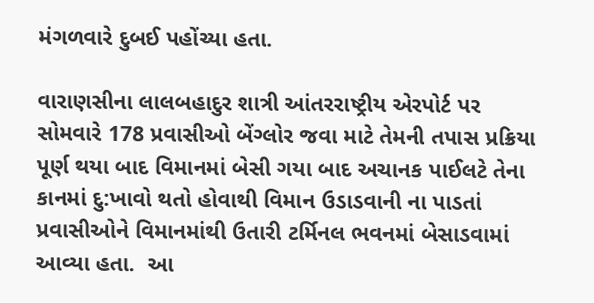મંગળવારે દુબઈ પહોંચ્યા હતા.

વારાણસીના લાલબહાદુર શાત્રી આંતરરાષ્ટ્રીય એરપોર્ટ પર  સોમવારે 178 પ્રવાસીઓ બેંગ્લોર જવા માટે તેમની તપાસ પ્રક્રિયા પૂર્ણ થયા બાદ વિમાનમાં બેસી ગયા બાદ અચાનક પાઈલટે તેના કાનમાં દુ:ખાવો થતો હોવાથી વિમાન ઉડાડવાની ના પાડતાં પ્રવાસીઓને વિમાનમાંથી ઉતારી ટર્મિનલ ભવનમાં બેસાડવામાં આવ્યા હતા.  આ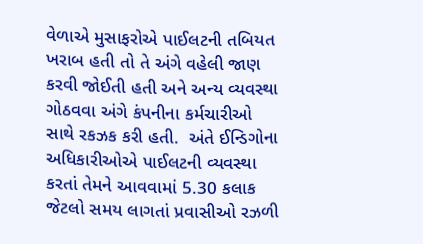વેળાએ મુસાફરોએ પાઈલટની તબિયત ખરાબ હતી તો તે અંગે વહેલી જાણ કરવી જોઈતી હતી અને અન્ય વ્યવસ્થા ગોઠવવા અંગે કંપનીના કર્મચારીઓ સાથે રકઝક કરી હતી.  અંતે ઈન્ડિગોના અધિકારીઓએ પાઈલટની વ્યવસ્થા કરતાં તેમને આવવામાં 5.30 કલાક જેટલો સમય લાગતાં પ્રવાસીઓ રઝળી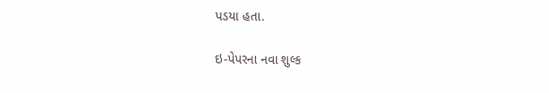પડયા હતા.

ઇ-પેપરના નવા શુલ્ક